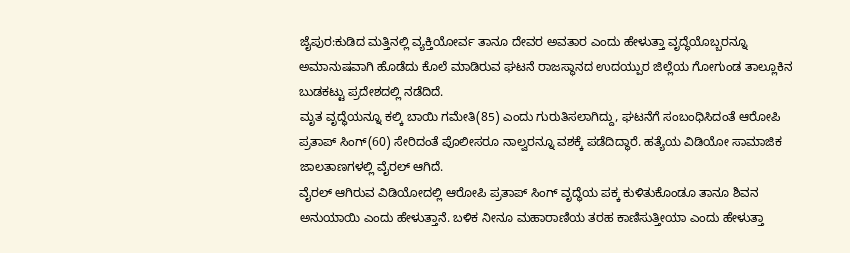ಜೈಪುರ:ಕುಡಿದ ಮತ್ತಿನಲ್ಲಿ ವ್ಯಕ್ತಿಯೋರ್ವ ತಾನೂ ದೇವರ ಅವತಾರ ಎಂದು ಹೇಳುತ್ತಾ ವೃದ್ಧೆಯೊಬ್ಬರನ್ನೂ ಅಮಾನುಷವಾಗಿ ಹೊಡೆದು ಕೊಲೆ ಮಾಡಿರುವ ಘಟನೆ ರಾಜಸ್ಥಾನದ ಉದಯ್ಪುರ ಜಿಲ್ಲೆಯ ಗೋಗುಂಡ ತಾಲ್ಲೂಕಿನ ಬುಡಕಟ್ಟು ಪ್ರದೇಶದಲ್ಲಿ ನಡೆದಿದೆ.
ಮೃತ ವೃದ್ಧೆಯನ್ನೂ ಕಲ್ಕಿ ಬಾಯಿ ಗಮೇತಿ(85) ಎಂದು ಗುರುತಿಸಲಾಗಿದ್ದು, ಘಟನೆಗೆ ಸಂಬಂಧಿಸಿದಂತೆ ಆರೋಪಿ ಪ್ರತಾಪ್ ಸಿಂಗ್(60) ಸೇರಿದಂತೆ ಪೊಲೀಸರೂ ನಾಲ್ವರನ್ನೂ ವಶಕ್ಕೆ ಪಡೆದಿದ್ಧಾರೆ. ಹತ್ಯೆಯ ವಿಡಿಯೋ ಸಾಮಾಜಿಕ ಜಾಲತಾಣಗಳಲ್ಲಿ ವೈರಲ್ ಆಗಿದೆ.
ವೈರಲ್ ಆಗಿರುವ ವಿಡಿಯೋದಲ್ಲಿ ಆರೋಪಿ ಪ್ರತಾಪ್ ಸಿಂಗ್ ವೃದ್ಧೆಯ ಪಕ್ಕ ಕುಳಿತುಕೊಂಡೂ ತಾನೂ ಶಿವನ ಅನುಯಾಯಿ ಎಂದು ಹೇಳುತ್ತಾನೆ. ಬಳಿಕ ನೀನೂ ಮಹಾರಾಣಿಯ ತರಹ ಕಾಣಿಸುತ್ತೀಯಾ ಎಂದು ಹೇಳುತ್ತಾ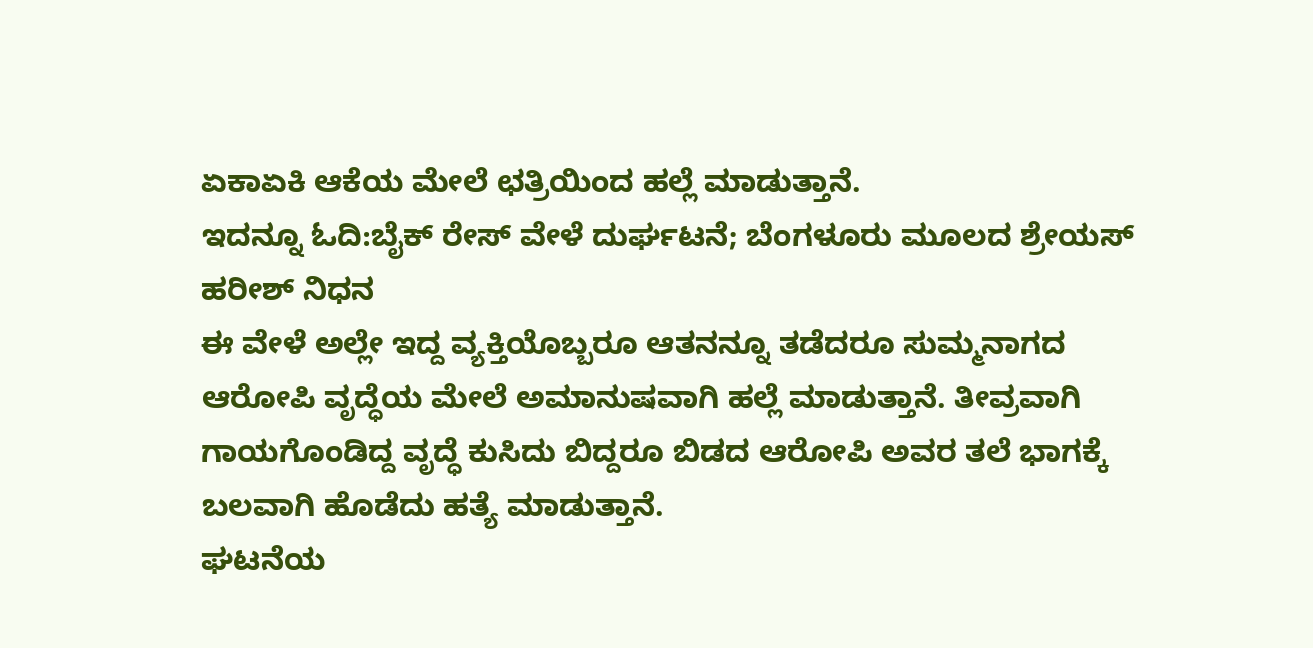ಏಕಾಏಕಿ ಆಕೆಯ ಮೇಲೆ ಛತ್ರಿಯಿಂದ ಹಲ್ಲೆ ಮಾಡುತ್ತಾನೆ.
ಇದನ್ನೂ ಓದಿ:ಬೈಕ್ ರೇಸ್ ವೇಳೆ ದುರ್ಘಟನೆ; ಬೆಂಗಳೂರು ಮೂಲದ ಶ್ರೇಯಸ್ ಹರೀಶ್ ನಿಧನ
ಈ ವೇಳೆ ಅಲ್ಲೇ ಇದ್ದ ವ್ಯಕ್ತಿಯೊಬ್ಬರೂ ಆತನನ್ನೂ ತಡೆದರೂ ಸುಮ್ಮನಾಗದ ಆರೋಪಿ ವೃದ್ಧೆಯ ಮೇಲೆ ಅಮಾನುಷವಾಗಿ ಹಲ್ಲೆ ಮಾಡುತ್ತಾನೆ. ತೀವ್ರವಾಗಿ ಗಾಯಗೊಂಡಿದ್ದ ವೃದ್ಧೆ ಕುಸಿದು ಬಿದ್ದರೂ ಬಿಡದ ಆರೋಪಿ ಅವರ ತಲೆ ಭಾಗಕ್ಕೆ ಬಲವಾಗಿ ಹೊಡೆದು ಹತ್ಯೆ ಮಾಡುತ್ತಾನೆ.
ಘಟನೆಯ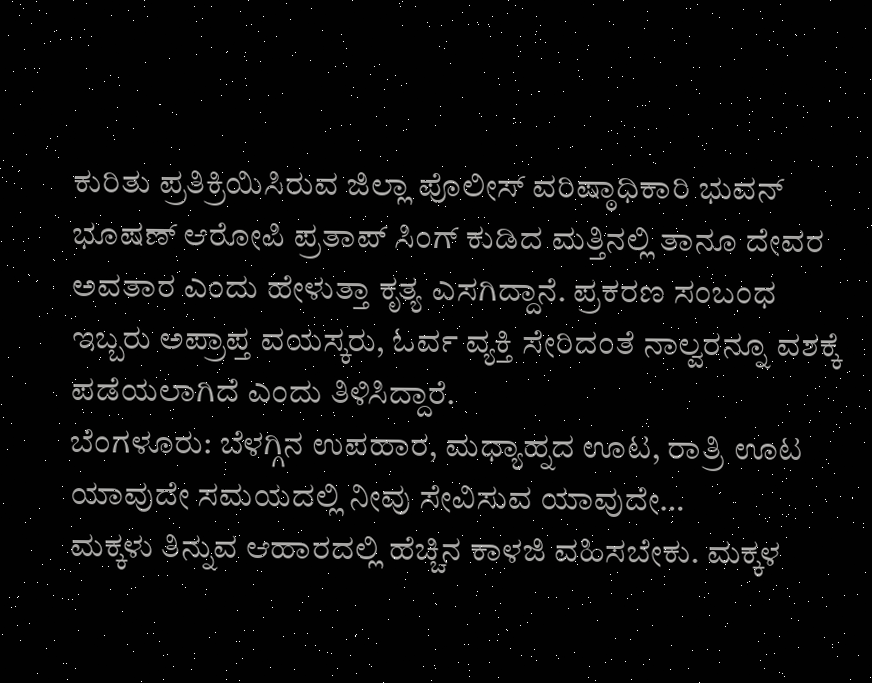ಕುರಿತು ಪ್ರತಿಕ್ರಿಯಿಸಿರುವ ಜಿಲ್ಲಾ ಪೊಲೀಸ್ ವರಿಷ್ಠಾಧಿಕಾರಿ ಭುವನ್ ಭೂಷಣ್ ಆರೋಪಿ ಪ್ರತಾಪ್ ಸಿಂಗ್ ಕುಡಿದ ಮತ್ತಿನಲ್ಲಿ ತಾನೂ ದೇವರ ಅವತಾರ ಎಂದು ಹೇಳುತ್ತಾ ಕೃತ್ಯ ಎಸಗಿದ್ದಾನೆ. ಪ್ರಕರಣ ಸಂಬಂಧ ಇಬ್ಬರು ಅಪ್ರಾಪ್ತ ವಯಸ್ಕರು, ಓರ್ವ ವ್ಯಕ್ತಿ ಸೇರಿದಂತೆ ನಾಲ್ವರನ್ನೂ ವಶಕ್ಕೆ ಪಡೆಯಲಾಗಿದೆ ಎಂದು ತಿಳಿಸಿದ್ದಾರೆ.
ಬೆಂಗಳೂರು: ಬೆಳಗ್ಗಿನ ಉಪಹಾರ, ಮಧ್ಯಾಹ್ನದ ಊಟ, ರಾತ್ರಿ ಊಟ ಯಾವುದೇ ಸಮಯದಲ್ಲಿ ನೀವು ಸೇವಿಸುವ ಯಾವುದೇ…
ಮಕ್ಕಳು ತಿನ್ನುವ ಆಹಾರದಲ್ಲಿ ಹೆಚ್ಚಿನ ಕಾಳಜಿ ವಹಿಸಬೇಕು. ಮಕ್ಕಳ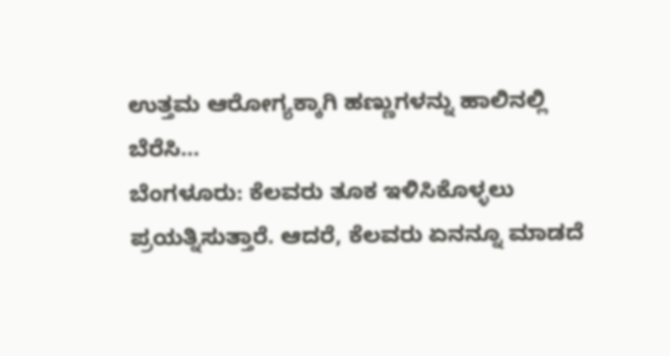ಉತ್ತಮ ಆರೋಗ್ಯಕ್ಕಾಗಿ ಹಣ್ಣುಗಳನ್ನು ಹಾಲಿನಲ್ಲಿ ಬೆರೆಸಿ…
ಬೆಂಗಳೂರು: ಕೆಲವರು ತೂಕ ಇಳಿಸಿಕೊಳ್ಳಲು ಪ್ರಯತ್ನಿಸುತ್ತಾರೆ. ಆದರೆ, ಕೆಲವರು ಏನನ್ನೂ ಮಾಡದೆ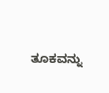ತೂಕವನ್ನು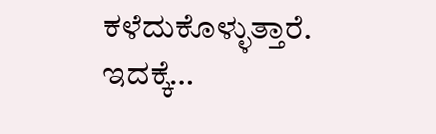ಕಳೆದುಕೊಳ್ಳುತ್ತಾರೆ. ಇದಕ್ಕೆ…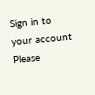Sign in to your account
Please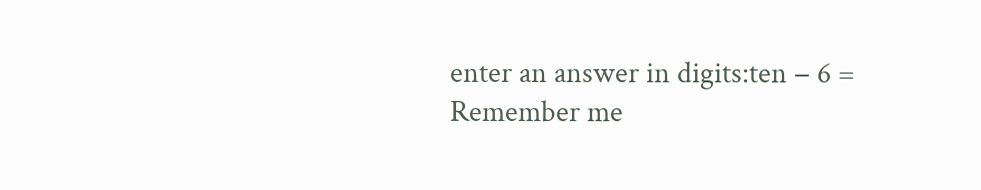enter an answer in digits:ten − 6 =
Remember me